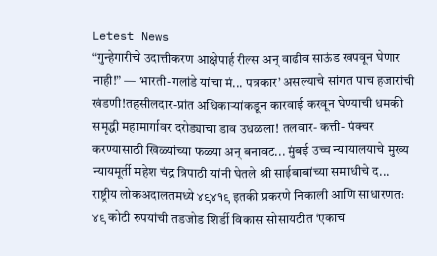Letest News
“गुन्हेगारीचे उदात्तीकरण आक्षेपार्ह रील्स अन् वाढीव साऊंड खपवून घेणार नाही!” — भारती-गलांडे यांचा मं... पत्रकार’ असल्याचे सांगत पाच हजारांची खंडणी!तहसीलदार-प्रांत अधिकाऱ्यांकडून कारवाई करवून घेण्याची धमकी समृद्धी महामार्गावर दरोड्याचा डाव उधळला! तलवार- कत्ती- पंक्चर करण्यासाठी खिळ्यांच्या फळ्या अन् बनावट... मुंबई उच्च न्यायालयाचे मुख्य न्यायमूर्ती महेश चंद्र त्रिपाठी यांनी घेतले श्री साईबाबांच्या समाधीचे द... राष्ट्रीय लोकअदालतमध्ये ४९४१९ इतकी प्रकरणे निकाली आणि साधारणतः ४९ कोटी रुपयांची तडजोड शिर्डी विकास सोसायटीत ‘एकाच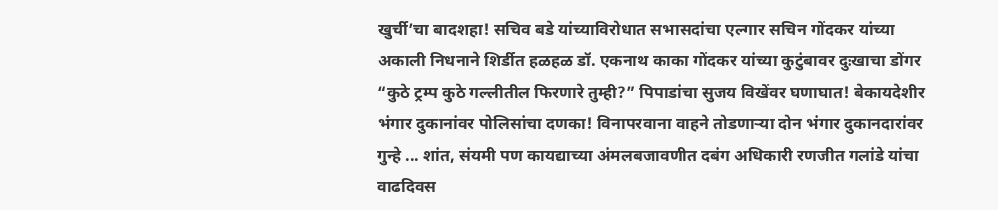खुर्ची’चा बादशहा! सचिव बडे यांच्याविरोधात सभासदांचा एल्गार सचिन गोंदकर यांच्या अकाली निधनाने शिर्डीत हळहळ डॉ. एकनाथ काका गोंदकर यांच्या कुटुंबावर दुःखाचा डोंगर “कुठे ट्रम्प कुठे गल्लीतील फिरणारे तुम्ही?” पिपाडांचा सुजय विखेंवर घणाघात! बेकायदेशीर भंगार दुकानांवर पोलिसांचा दणका! विनापरवाना वाहने तोडणाऱ्या दोन भंगार दुकानदारांवर गुन्हे ... शांत, संयमी पण कायद्याच्या अंमलबजावणीत दबंग अधिकारी रणजीत गलांडे यांचा वाढदिवस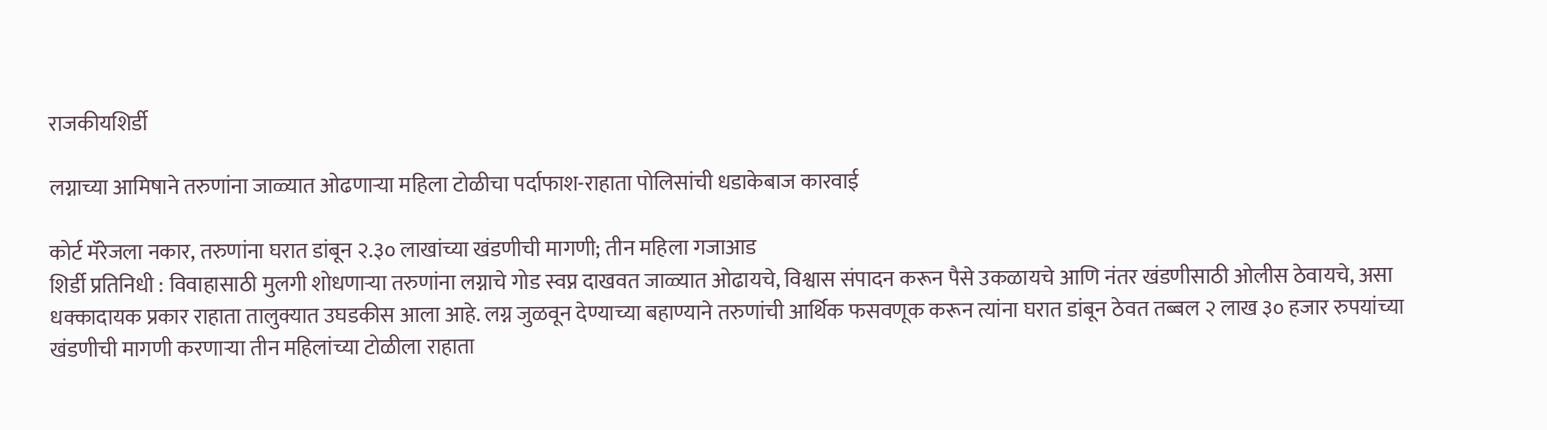राजकीयशिर्डी

लग्नाच्या आमिषाने तरुणांना जाळ्यात ओढणाऱ्या महिला टोळीचा पर्दाफाश-राहाता पोलिसांची धडाकेबाज कारवाई

कोर्ट मॅरेजला नकार, तरुणांना घरात डांबून २.३० लाखांच्या खंडणीची मागणी; तीन महिला गजाआड
शिर्डी प्रतिनिधी : विवाहासाठी मुलगी शोधणाऱ्या तरुणांना लग्नाचे गोड स्वप्न दाखवत जाळ्यात ओढायचे, विश्वास संपादन करून पैसे उकळायचे आणि नंतर खंडणीसाठी ओलीस ठेवायचे, असा धक्कादायक प्रकार राहाता तालुक्यात उघडकीस आला आहे. लग्न जुळवून देण्याच्या बहाण्याने तरुणांची आर्थिक फसवणूक करून त्यांना घरात डांबून ठेवत तब्बल २ लाख ३० हजार रुपयांच्या खंडणीची मागणी करणाऱ्या तीन महिलांच्या टोळीला राहाता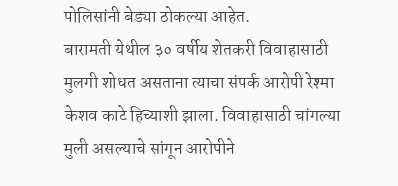पोलिसांनी बेड्या ठोकल्या आहेत.
बारामती येथील ३० वर्षीय शेतकरी विवाहासाठी मुलगी शोधत असताना त्याचा संपर्क आरोपी रेश्मा केशव काटे हिच्याशी झाला. विवाहासाठी चांगल्या मुली असल्याचे सांगून आरोपीने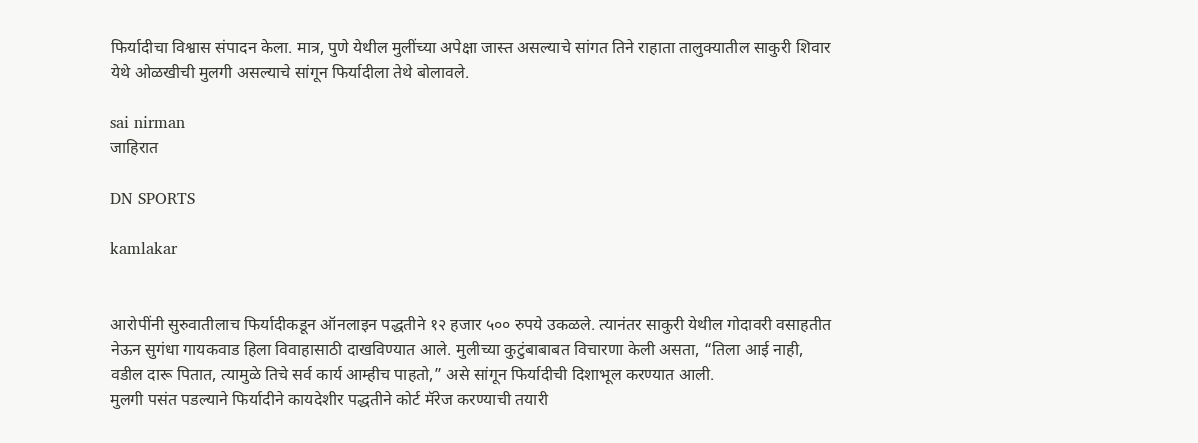फिर्यादीचा विश्वास संपादन केला. मात्र, पुणे येथील मुलींच्या अपेक्षा जास्त असल्याचे सांगत तिने राहाता तालुक्यातील साकुरी शिवार येथे ओळखीची मुलगी असल्याचे सांगून फिर्यादीला तेथे बोलावले.

sai nirman
जाहिरात

DN SPORTS

kamlakar


आरोपींनी सुरुवातीलाच फिर्यादीकडून ऑनलाइन पद्धतीने १२ हजार ५०० रुपये उकळले. त्यानंतर साकुरी येथील गोदावरी वसाहतीत नेऊन सुगंधा गायकवाड हिला विवाहासाठी दाखविण्यात आले. मुलीच्या कुटुंबाबाबत विचारणा केली असता, “तिला आई नाही, वडील दारू पितात, त्यामुळे तिचे सर्व कार्य आम्हीच पाहतो,” असे सांगून फिर्यादीची दिशाभूल करण्यात आली.
मुलगी पसंत पडल्याने फिर्यादीने कायदेशीर पद्धतीने कोर्ट मॅरेज करण्याची तयारी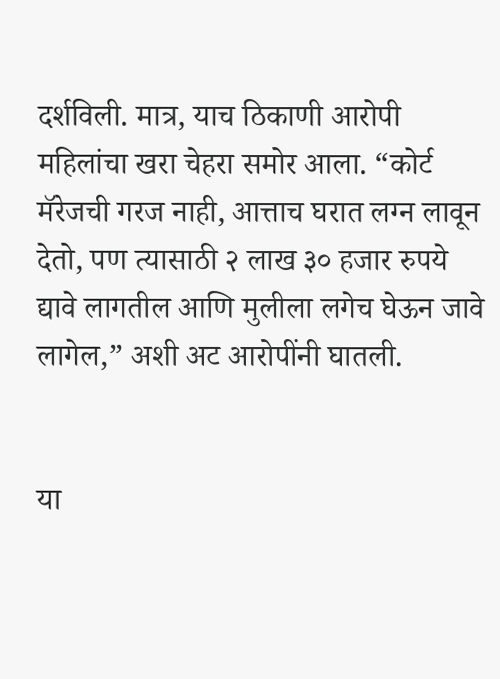दर्शविली. मात्र, याच ठिकाणी आरोपी महिलांचा खरा चेहरा समोर आला. “कोर्ट मॅरेजची गरज नाही, आत्ताच घरात लग्न लावून देतो, पण त्यासाठी २ लाख ३० हजार रुपये द्यावे लागतील आणि मुलीला लगेच घेऊन जावे लागेल,” अशी अट आरोपींनी घातली.


या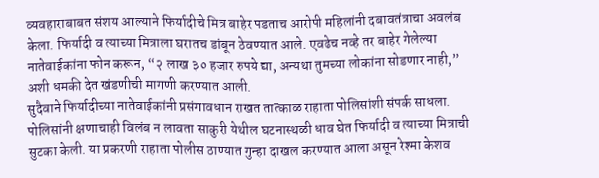व्यवहाराबाबत संशय आल्याने फिर्यादीचे मित्र बाहेर पडताच आरोपी महिलांनी दबावतंत्राचा अवलंब केला. फिर्यादी व त्याच्या मित्राला घरातच डांबून ठेवण्यात आले. एवढेच नव्हे तर बाहेर गेलेल्या नातेवाईकांना फोन करून, “२ लाख ३० हजार रुपये द्या, अन्यथा तुमच्या लोकांना सोडणार नाही,” अशी धमकी देत खंडणीची मागणी करण्यात आली.
सुदैवाने फिर्यादीच्या नातेवाईकांनी प्रसंगावधान राखत तात्काळ राहाता पोलिसांशी संपर्क साधला. पोलिसांनी क्षणाचाही विलंब न लावता साकुरी येथील घटनास्थळी धाव घेत फिर्यादी व त्याच्या मित्राची सुटका केली. या प्रकरणी राहाता पोलीस ठाण्यात गुन्हा दाखल करण्यात आला असून रेश्मा केशव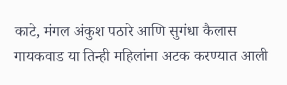काटे, मंगल अंकुश पठारे आणि सुगंधा कैलास गायकवाड या तिन्ही महिलांना अटक करण्यात आली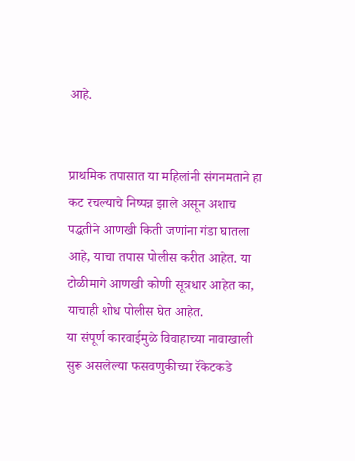आहे.


प्राथमिक तपासात या महिलांनी संगनमताने हा कट रचल्याचे निष्पन्न झाले असून अशाच पद्धतीने आणखी किती जणांना गंडा घातला आहे, याचा तपास पोलीस करीत आहेत. या टोळीमागे आणखी कोणी सूत्रधार आहेत का, याचाही शोध पोलीस घेत आहेत.
या संपूर्ण कारवाईमुळे विवाहाच्या नावाखाली सुरू असलेल्या फसवणुकीच्या रॅकेटकडे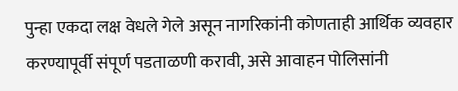पुन्हा एकदा लक्ष वेधले गेले असून नागरिकांनी कोणताही आर्थिक व्यवहार करण्यापूर्वी संपूर्ण पडताळणी करावी, असे आवाहन पोलिसांनी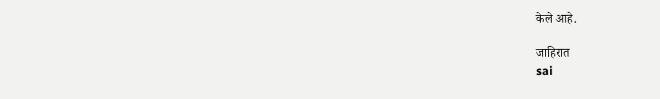केले आहे.

जाहिरात
sai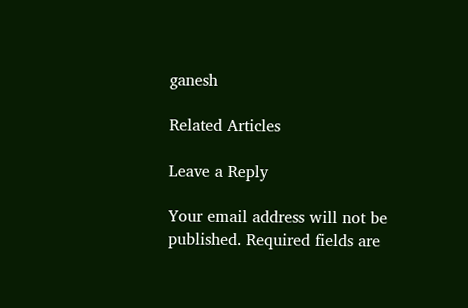ganesh

Related Articles

Leave a Reply

Your email address will not be published. Required fields are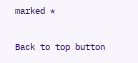marked *

Back to top button